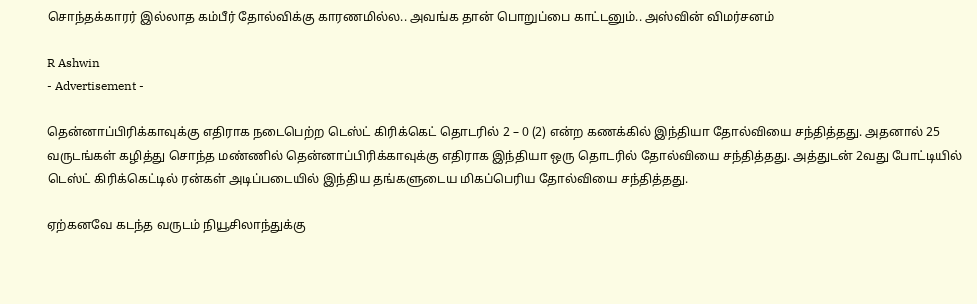சொந்தக்காரர் இல்லாத கம்பீர் தோல்விக்கு காரணமில்ல.. அவங்க தான் பொறுப்பை காட்டனும்.. அஸ்வின் விமர்சனம்

R Ashwin
- Advertisement -

தென்னாப்பிரிக்காவுக்கு எதிராக நடைபெற்ற டெஸ்ட் கிரிக்கெட் தொடரில் 2 – 0 (2) என்ற கணக்கில் இந்தியா தோல்வியை சந்தித்தது. அதனால் 25 வருடங்கள் கழித்து சொந்த மண்ணில் தென்னாப்பிரிக்காவுக்கு எதிராக இந்தியா ஒரு தொடரில் தோல்வியை சந்தித்தது. அத்துடன் 2வது போட்டியில் டெஸ்ட் கிரிக்கெட்டில் ரன்கள் அடிப்படையில் இந்திய தங்களுடைய மிகப்பெரிய தோல்வியை சந்தித்தது.

ஏற்கனவே கடந்த வருடம் நியூசிலாந்துக்கு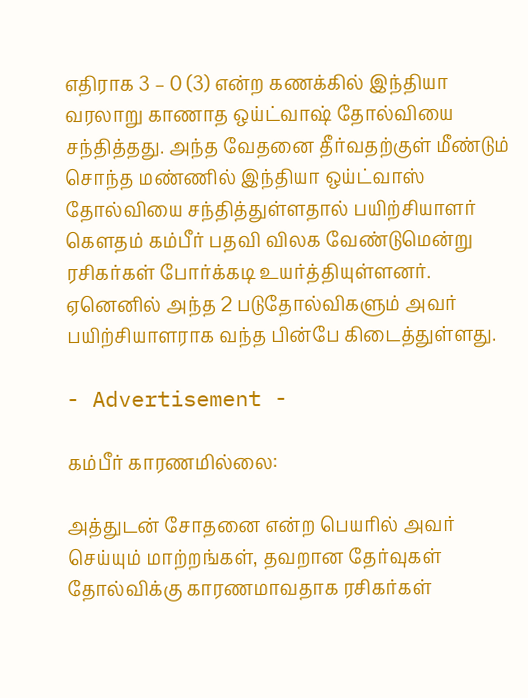எதிராக 3 – 0 (3) என்ற கணக்கில் இந்தியா வரலாறு காணாத ஒய்ட்வாஷ் தோல்வியை சந்தித்தது. அந்த வேதனை தீர்வதற்குள் மீண்டும் சொந்த மண்ணில் இந்தியா ஒய்ட்வாஸ் தோல்வியை சந்தித்துள்ளதால் பயிற்சியாளர் கௌதம் கம்பீர் பதவி விலக வேண்டுமென்று ரசிகர்கள் போர்க்கடி உயர்த்தியுள்ளனர். ஏனெனில் அந்த 2 படுதோல்விகளும் அவர் பயிற்சியாளராக வந்த பின்பே கிடைத்துள்ளது.

- Advertisement -

கம்பீர் காரணமில்லை:

அத்துடன் சோதனை என்ற பெயரில் அவர் செய்யும் மாற்றங்கள், தவறான தேர்வுகள் தோல்விக்கு காரணமாவதாக ரசிகர்கள்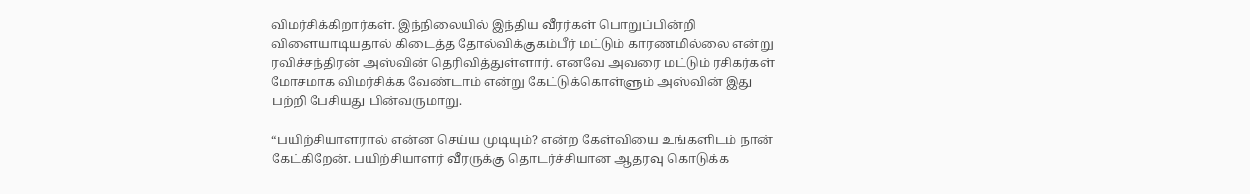விமர்சிக்கிறார்கள். இந்நிலையில் இந்திய வீரர்கள் பொறுப்பின்றி விளையாடியதால் கிடைத்த தோல்விக்குகம்பீர் மட்டும் காரணமில்லை என்று ரவிச்சந்திரன் அஸ்வின் தெரிவித்துள்ளார். எனவே அவரை மட்டும் ரசிகர்கள் மோசமாக விமர்சிக்க வேண்டாம் என்று கேட்டுக்கொள்ளும் அஸ்வின் இது பற்றி பேசியது பின்வருமாறு.

“பயிற்சியாளரால் என்ன செய்ய முடியும்? என்ற கேள்வியை உங்களிடம் நான் கேட்கிறேன். பயிற்சியாளர் வீரருக்கு தொடர்ச்சியான ஆதரவு கொடுக்க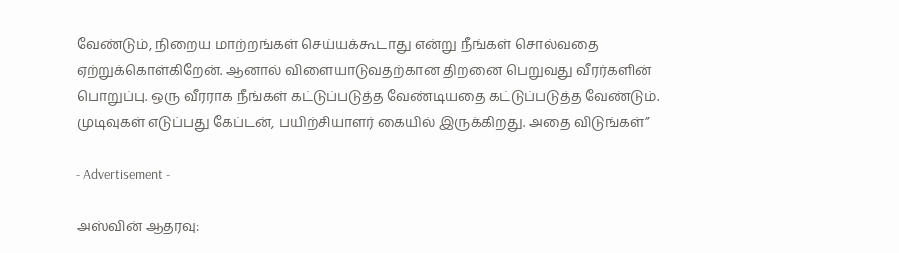வேண்டும், நிறைய மாற்றங்கள் செய்யக்கூடாது என்று நீங்கள் சொல்வதை ஏற்றுக்கொள்கிறேன். ஆனால் விளையாடுவதற்கான திறனை பெறுவது வீரர்களின் பொறுப்பு. ஒரு வீரராக நீங்கள் கட்டுப்படுத்த வேண்டியதை கட்டுப்படுத்த வேண்டும். முடிவுகள் எடுப்பது கேப்டன், பயிற்சியாளர் கையில் இருக்கிறது. அதை விடுங்கள்”

- Advertisement -

அஸ்வின் ஆதரவு: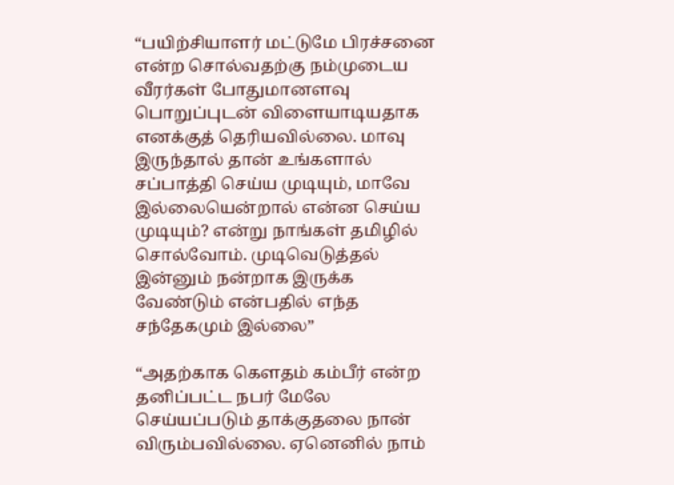“பயிற்சியாளர் மட்டுமே பிரச்சனை என்ற சொல்வதற்கு நம்முடைய வீரர்கள் போதுமானளவு பொறுப்புடன் விளையாடியதாக எனக்குத் தெரியவில்லை. மாவு இருந்தால் தான் உங்களால் சப்பாத்தி செய்ய முடியும், மாவே இல்லையென்றால் என்ன செய்ய முடியும்? என்று நாங்கள் தமிழில் சொல்வோம். முடிவெடுத்தல் இன்னும் நன்றாக இருக்க வேண்டும் என்பதில் எந்த சந்தேகமும் இல்லை”

“அதற்காக கௌதம் கம்பீர் என்ற தனிப்பட்ட நபர் மேலே செய்யப்படும் தாக்குதலை நான் விரும்பவில்லை. ஏனெனில் நாம்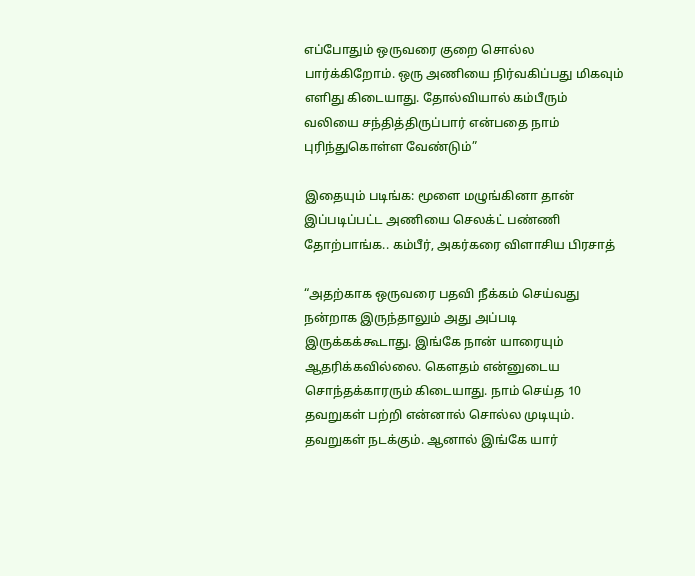எப்போதும் ஒருவரை குறை சொல்ல பார்க்கிறோம். ஒரு அணியை நிர்வகிப்பது மிகவும் எளிது கிடையாது. தோல்வியால் கம்பீரும் வலியை சந்தித்திருப்பார் என்பதை நாம் புரிந்துகொள்ள வேண்டும்”

இதையும் படிங்க: மூளை மழுங்கினா தான் இப்படிப்பட்ட அணியை செலக்ட் பண்ணி தோற்பாங்க.. கம்பீர், அகர்கரை விளாசிய பிரசாத்

“அதற்காக ஒருவரை பதவி நீக்கம் செய்வது நன்றாக இருந்தாலும் அது அப்படி இருக்கக்கூடாது. இங்கே நான் யாரையும் ஆதரிக்கவில்லை. கௌதம் என்னுடைய சொந்தக்காரரும் கிடையாது. நாம் செய்த 10 தவறுகள் பற்றி என்னால் சொல்ல முடியும். தவறுகள் நடக்கும். ஆனால் இங்கே யார்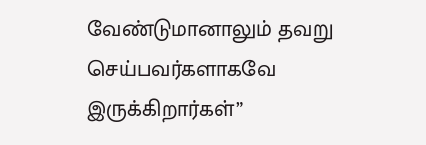வேண்டுமானாலும் தவறு செய்பவர்களாகவே இருக்கிறார்கள்”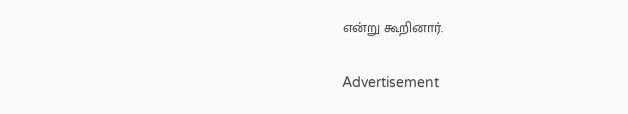என்று கூறினார்.

Advertisement